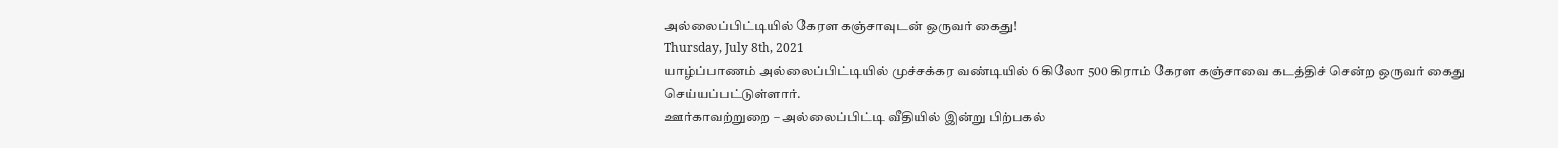அல்லைப்பிட்டியில் கேரள கஞ்சாவுடன் ஒருவர் கைது!
Thursday, July 8th, 2021
யாழ்ப்பாணம் அல்லைப்பிட்டியில் முச்சக்கர வண்டியில் 6 கிலோ 500 கிராம் கேரள கஞ்சாவை கடத்திச் சென்ற ஒருவர் கைது செய்யப்பட்டுள்ளார்.
ஊர்காவற்றுறை – அல்லைப்பிட்டி வீதியில் இன்று பிற்பகல்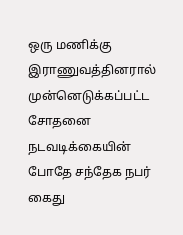ஒரு மணிக்கு இராணுவத்தினரால் முன்னெடுக்கப்பட்ட சோதனை நடவடிக்கையின் போதே சந்தேக நபர் கைது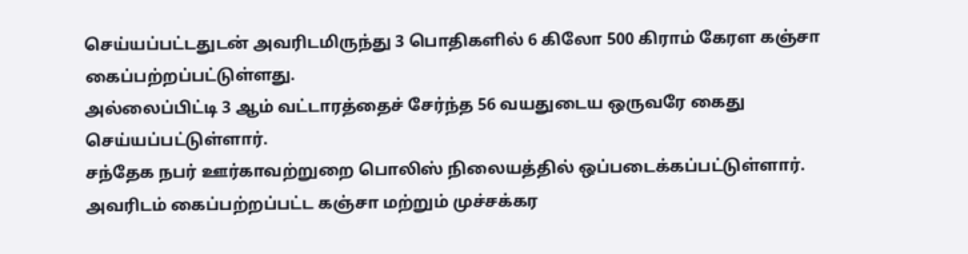செய்யப்பட்டதுடன் அவரிடமிருந்து 3 பொதிகளில் 6 கிலோ 500 கிராம் கேரள கஞ்சா கைப்பற்றப்பட்டுள்ளது.
அல்லைப்பிட்டி 3 ஆம் வட்டாரத்தைச் சேர்ந்த 56 வயதுடைய ஒருவரே கைது செய்யப்பட்டுள்ளார்.
சந்தேக நபர் ஊர்காவற்றுறை பொலிஸ் நிலையத்தில் ஒப்படைக்கப்பட்டுள்ளார். அவரிடம் கைப்பற்றப்பட்ட கஞ்சா மற்றும் முச்சக்கர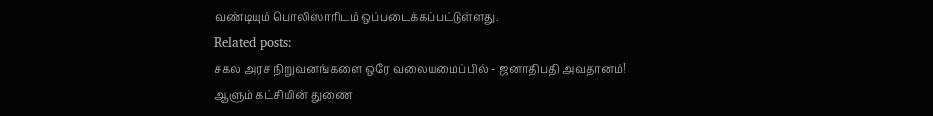வண்டியும் பொலிஸாரிடம் ஒப்படைக்கப்பட்டுள்ளது.
Related posts:
சகல அரச நிறுவனங்களை ஒரே வலையமைப்பில் - ஜனாதிபதி அவதானம்!
ஆளும் கட்சியின் துணை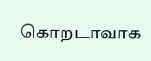கொறடாவாக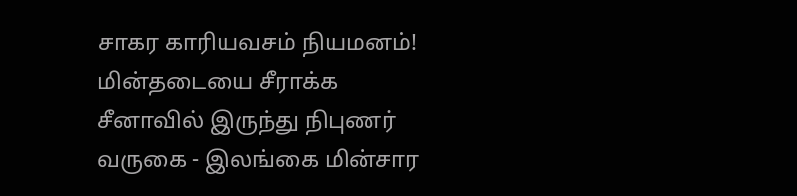சாகர காரியவசம் நியமனம்!
மின்தடையை சீராக்க சீனாவில் இருந்து நிபுணர் வருகை - இலங்கை மின்சார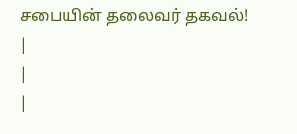சபையின் தலைவர் தகவல்!
|
|
|